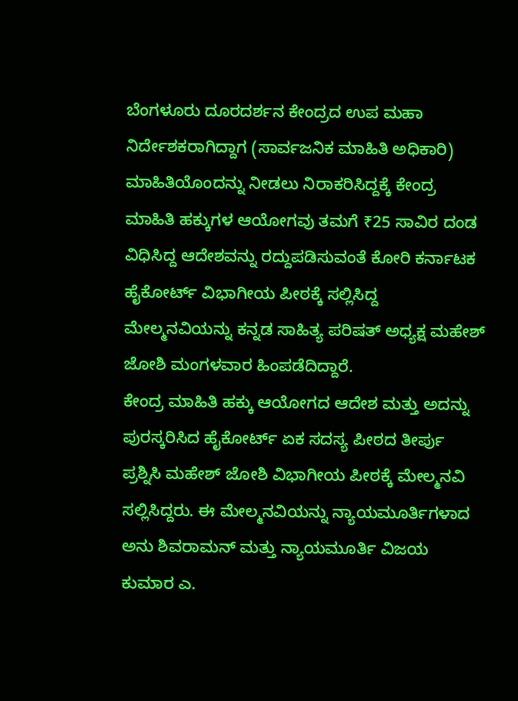ಬೆಂಗಳೂರು ದೂರದರ್ಶನ ಕೇಂದ್ರದ ಉಪ ಮಹಾ ನಿರ್ದೇಶಕರಾಗಿದ್ದಾಗ (ಸಾರ್ವಜನಿಕ ಮಾಹಿತಿ ಅಧಿಕಾರಿ) ಮಾಹಿತಿಯೊಂದನ್ನು ನೀಡಲು ನಿರಾಕರಿಸಿದ್ದಕ್ಕೆ ಕೇಂದ್ರ ಮಾಹಿತಿ ಹಕ್ಕುಗಳ ಆಯೋಗವು ತಮಗೆ ₹25 ಸಾವಿರ ದಂಡ ವಿಧಿಸಿದ್ದ ಆದೇಶವನ್ನು ರದ್ದುಪಡಿಸುವಂತೆ ಕೋರಿ ಕರ್ನಾಟಕ ಹೈಕೋರ್ಟ್ ವಿಭಾಗೀಯ ಪೀಠಕ್ಕೆ ಸಲ್ಲಿಸಿದ್ದ ಮೇಲ್ಮನವಿಯನ್ನು ಕನ್ನಡ ಸಾಹಿತ್ಯ ಪರಿಷತ್ ಅಧ್ಯಕ್ಷ ಮಹೇಶ್ ಜೋಶಿ ಮಂಗಳವಾರ ಹಿಂಪಡೆದಿದ್ದಾರೆ.
ಕೇಂದ್ರ ಮಾಹಿತಿ ಹಕ್ಕು ಆಯೋಗದ ಆದೇಶ ಮತ್ತು ಅದನ್ನು ಪುರಸ್ಕರಿಸಿದ ಹೈಕೋರ್ಟ್ ಏಕ ಸದಸ್ಯ ಪೀಠದ ತೀರ್ಪು ಪ್ರಶ್ನಿಸಿ ಮಹೇಶ್ ಜೋಶಿ ವಿಭಾಗೀಯ ಪೀಠಕ್ಕೆ ಮೇಲ್ಮನವಿ ಸಲ್ಲಿಸಿದ್ದರು. ಈ ಮೇಲ್ಮನವಿಯನ್ನು ನ್ಯಾಯಮೂರ್ತಿಗಳಾದ ಅನು ಶಿವರಾಮನ್ ಮತ್ತು ನ್ಯಾಯಮೂರ್ತಿ ವಿಜಯ ಕುಮಾರ ಎ.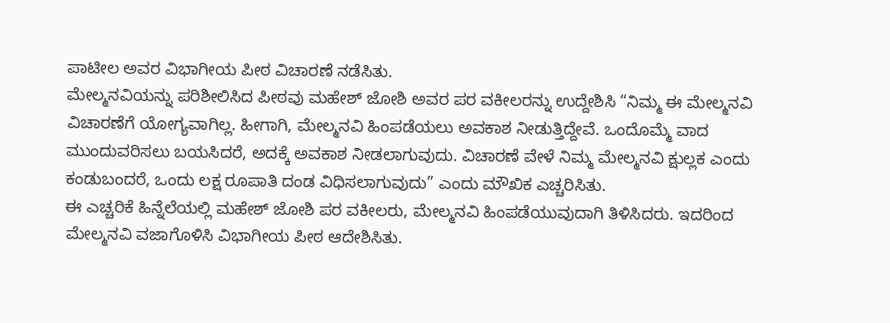ಪಾಟೀಲ ಅವರ ವಿಭಾಗೀಯ ಪೀಠ ವಿಚಾರಣೆ ನಡೆಸಿತು.
ಮೇಲ್ಮನವಿಯನ್ನು ಪರಿಶೀಲಿಸಿದ ಪೀಠವು ಮಹೇಶ್ ಜೋಶಿ ಅವರ ಪರ ವಕೀಲರನ್ನು ಉದ್ದೇಶಿಸಿ “ನಿಮ್ಮ ಈ ಮೇಲ್ಮನವಿ ವಿಚಾರಣೆಗೆ ಯೋಗ್ಯವಾಗಿಲ್ಲ. ಹೀಗಾಗಿ, ಮೇಲ್ಮನವಿ ಹಿಂಪಡೆಯಲು ಅವಕಾಶ ನೀಡುತ್ತಿದ್ದೇವೆ. ಒಂದೊಮ್ಮೆ ವಾದ ಮುಂದುವರಿಸಲು ಬಯಸಿದರೆ, ಅದಕ್ಕೆ ಅವಕಾಶ ನೀಡಲಾಗುವುದು. ವಿಚಾರಣೆ ವೇಳೆ ನಿಮ್ಮ ಮೇಲ್ಮನವಿ ಕ್ಷುಲ್ಲಕ ಎಂದು ಕಂಡುಬಂದರೆ, ಒಂದು ಲಕ್ಷ ರೂಪಾತಿ ದಂಡ ವಿಧಿಸಲಾಗುವುದು” ಎಂದು ಮೌಖಿಕ ಎಚ್ಚರಿಸಿತು.
ಈ ಎಚ್ಚರಿಕೆ ಹಿನ್ನೆಲೆಯಲ್ಲಿ ಮಹೇಶ್ ಜೋಶಿ ಪರ ವಕೀಲರು, ಮೇಲ್ಮನವಿ ಹಿಂಪಡೆಯುವುದಾಗಿ ತಿಳಿಸಿದರು. ಇದರಿಂದ ಮೇಲ್ಮನವಿ ವಜಾಗೊಳಿಸಿ ವಿಭಾಗೀಯ ಪೀಠ ಆದೇಶಿಸಿತು.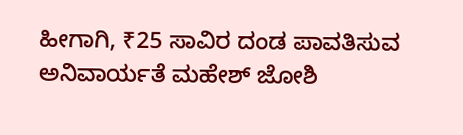ಹೀಗಾಗಿ, ₹25 ಸಾವಿರ ದಂಡ ಪಾವತಿಸುವ ಅನಿವಾರ್ಯತೆ ಮಹೇಶ್ ಜೋಶಿ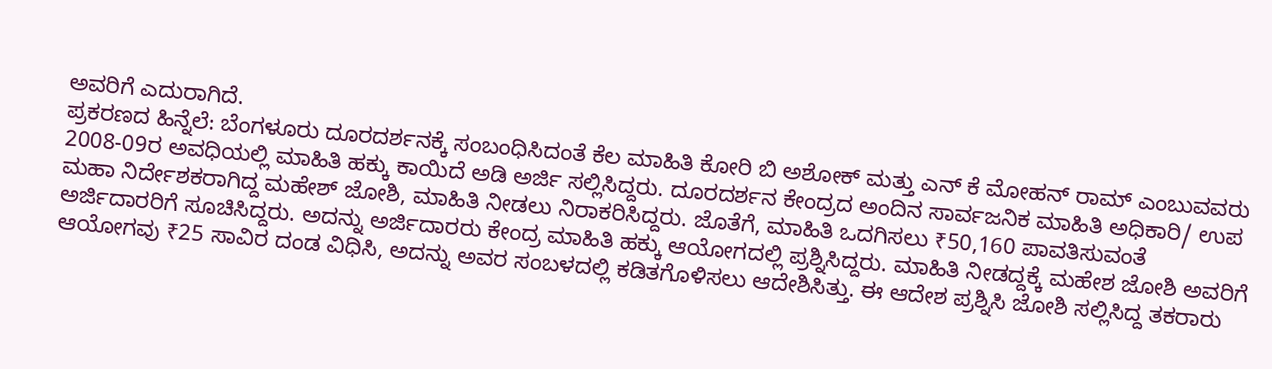ಅವರಿಗೆ ಎದುರಾಗಿದೆ.
ಪ್ರಕರಣದ ಹಿನ್ನೆಲೆ: ಬೆಂಗಳೂರು ದೂರದರ್ಶನಕ್ಕೆ ಸಂಬಂಧಿಸಿದಂತೆ ಕೆಲ ಮಾಹಿತಿ ಕೋರಿ ಬಿ ಅಶೋಕ್ ಮತ್ತು ಎನ್ ಕೆ ಮೋಹನ್ ರಾಮ್ ಎಂಬುವವರು 2008-09ರ ಅವಧಿಯಲ್ಲಿ ಮಾಹಿತಿ ಹಕ್ಕು ಕಾಯಿದೆ ಅಡಿ ಅರ್ಜಿ ಸಲ್ಲಿಸಿದ್ದರು. ದೂರದರ್ಶನ ಕೇಂದ್ರದ ಅಂದಿನ ಸಾರ್ವಜನಿಕ ಮಾಹಿತಿ ಅಧಿಕಾರಿ/ ಉಪ ಮಹಾ ನಿರ್ದೇಶಕರಾಗಿದ್ದ ಮಹೇಶ್ ಜೋಶಿ, ಮಾಹಿತಿ ನೀಡಲು ನಿರಾಕರಿಸಿದ್ದರು. ಜೊತೆಗೆ, ಮಾಹಿತಿ ಒದಗಿಸಲು ₹50,160 ಪಾವತಿಸುವಂತೆ ಅರ್ಜಿದಾರರಿಗೆ ಸೂಚಿಸಿದ್ದರು. ಅದನ್ನು ಅರ್ಜಿದಾರರು ಕೇಂದ್ರ ಮಾಹಿತಿ ಹಕ್ಕು ಆಯೋಗದಲ್ಲಿ ಪ್ರಶ್ನಿಸಿದ್ದರು. ಮಾಹಿತಿ ನೀಡದ್ದಕ್ಕೆ ಮಹೇಶ ಜೋಶಿ ಅವರಿಗೆ ಆಯೋಗವು ₹25 ಸಾವಿರ ದಂಡ ವಿಧಿಸಿ, ಅದನ್ನು ಅವರ ಸಂಬಳದಲ್ಲಿ ಕಡಿತಗೊಳಿಸಲು ಆದೇಶಿಸಿತ್ತು. ಈ ಆದೇಶ ಪ್ರಶ್ನಿಸಿ ಜೋಶಿ ಸಲ್ಲಿಸಿದ್ದ ತಕರಾರು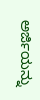ಅರ್ಜಿಯನ್ನು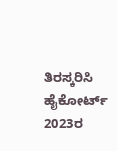ತಿರಸ್ಕರಿಸಿ ಹೈಕೋರ್ಟ್ 2023ರ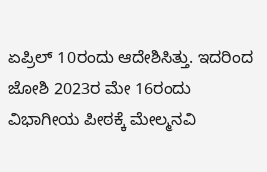ಏಪ್ರಿಲ್ 10ರಂದು ಆದೇಶಿಸಿತ್ತು. ಇದರಿಂದ ಜೋಶಿ 2023ರ ಮೇ 16ರಂದು ವಿಭಾಗೀಯ ಪೀಠಕ್ಕೆ ಮೇಲ್ಮನವಿ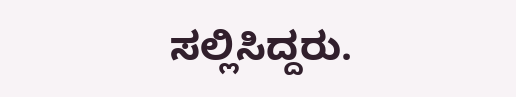ಸಲ್ಲಿಸಿದ್ದರು.